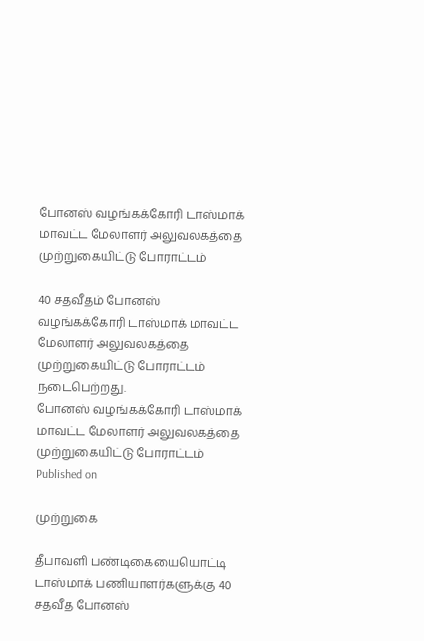போனஸ் வழங்கக்கோரி டாஸ்மாக் மாவட்ட மேலாளர் அலுவலகத்தை முற்றுகையிட்டு போராட்டம்

40 சதவீதம் போனஸ் வழங்கக்கோரி டாஸ்மாக் மாவட்ட மேலாளர் அலுவலகத்தை முற்றுகையிட்டு போராட்டம் நடைபெற்றது.
போனஸ் வழங்கக்கோரி டாஸ்மாக் மாவட்ட மேலாளர் அலுவலகத்தை முற்றுகையிட்டு போராட்டம்
Published on

முற்றுகை

தீபாவளி பண்டிகையையொட்டி டாஸ்மாக் பணியாளர்களுக்கு 40 சதவீத போனஸ்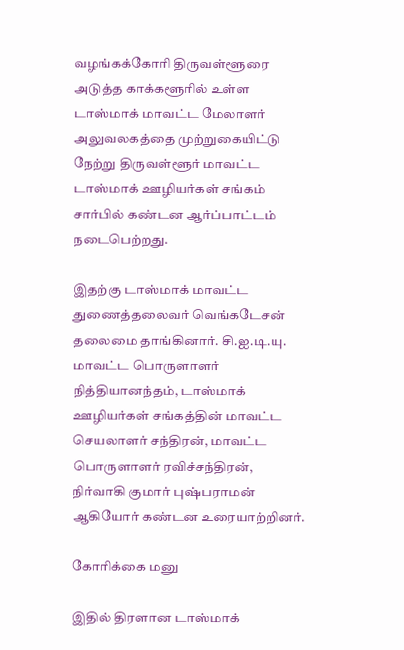வழங்கக்கோரி திருவள்ளூரை அடுத்த காக்களூரில் உள்ள டாஸ்மாக் மாவட்ட மேலாளர் அலுவலகத்தை முற்றுகையிட்டு நேற்று திருவள்ளூர் மாவட்ட டாஸ்மாக் ஊழியர்கள் சங்கம் சார்பில் கண்டன ஆர்ப்பாட்டம் நடைபெற்றது.

இதற்கு டாஸ்மாக் மாவட்ட துணைத்தலைவர் வெங்கடேசன் தலைமை தாங்கினார். சி.ஐ.டி.யு. மாவட்ட பொருளாளர் நித்தியானந்தம், டாஸ்மாக் ஊழியர்கள் சங்கத்தின் மாவட்ட செயலாளர் சந்திரன், மாவட்ட பொருளாளர் ரவிச்சந்திரன், நிர்வாகி குமார் புஷ்பராமன் ஆகியோர் கண்டன உரையாற்றினர்.

கோரிக்கை மனு

இதில் திரளான டாஸ்மாக்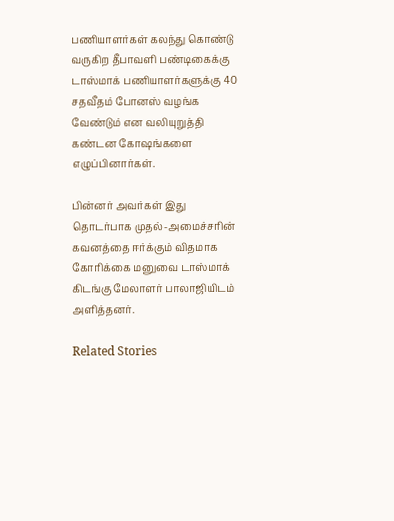பணியாளர்கள் கலந்து கொண்டு வருகிற தீபாவளி பண்டிகைக்கு டாஸ்மாக் பணியாளர்களுக்கு 40 சதவீதம் போனஸ் வழங்க வேண்டும் என வலியுறுத்தி கண்டன கோஷங்களை எழுப்பினார்கள்.

பின்னர் அவர்கள் இது தொடர்பாக முதல்-அமைச்சரின் கவனத்தை ஈர்க்கும் விதமாக கோரிக்கை மனுவை டாஸ்மாக் கிடங்கு மேலாளர் பாலாஜியிடம் அளித்தனர்.

Related Stories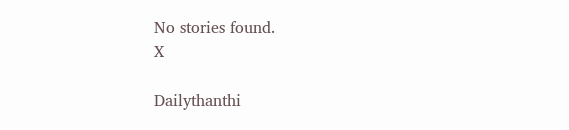No stories found.
X

Dailythanthi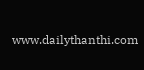www.dailythanthi.com